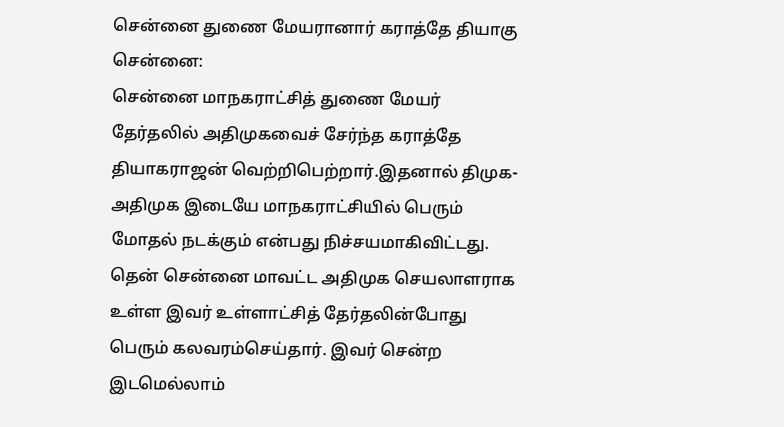சென்னை துணை மேயரானார் கராத்தே தியாகு
சென்னை:
சென்னை மாநகராட்சித் துணை மேயர் தேர்தலில் அதிமுகவைச் சேர்ந்த கராத்தே தியாகராஜன் வெற்றிபெற்றார்.இதனால் திமுக-அதிமுக இடையே மாநகராட்சியில் பெரும் மோதல் நடக்கும் என்பது நிச்சயமாகிவிட்டது.
தென் சென்னை மாவட்ட அதிமுக செயலாளராக உள்ள இவர் உள்ளாட்சித் தேர்தலின்போது பெரும் கலவரம்செய்தார். இவர் சென்ற இடமெல்லாம்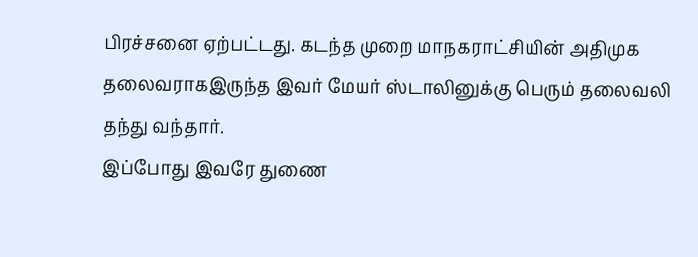பிரச்சனை ஏற்பட்டது. கடந்த முறை மாநகராட்சியின் அதிமுக தலைவராகஇருந்த இவர் மேயர் ஸ்டாலினுக்கு பெரும் தலைவலி தந்து வந்தார்.
இப்போது இவரே துணை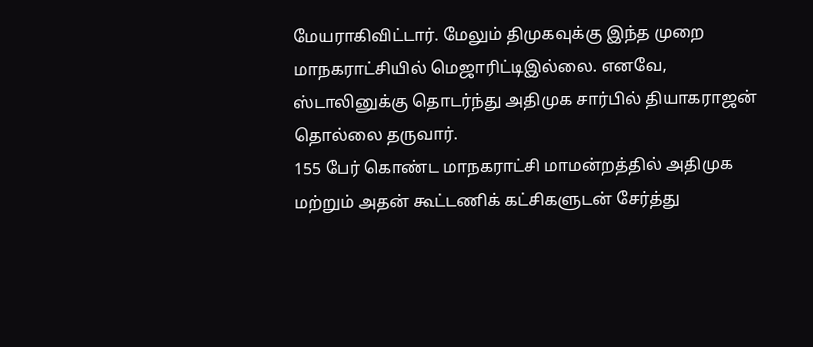மேயராகிவிட்டார். மேலும் திமுகவுக்கு இந்த முறை மாநகராட்சியில் மெஜாரிட்டிஇல்லை. எனவே, ஸ்டாலினுக்கு தொடர்ந்து அதிமுக சார்பில் தியாகராஜன் தொல்லை தருவார்.
155 பேர் கொண்ட மாநகராட்சி மாமன்றத்தில் அதிமுக மற்றும் அதன் கூட்டணிக் கட்சிகளுடன் சேர்த்து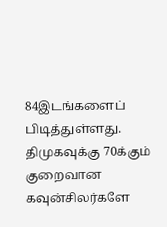84இடங்களைப் பிடித்துள்ளது. திமுகவுக்கு 70க்கும் குறைவான கவுன்சிலர்களே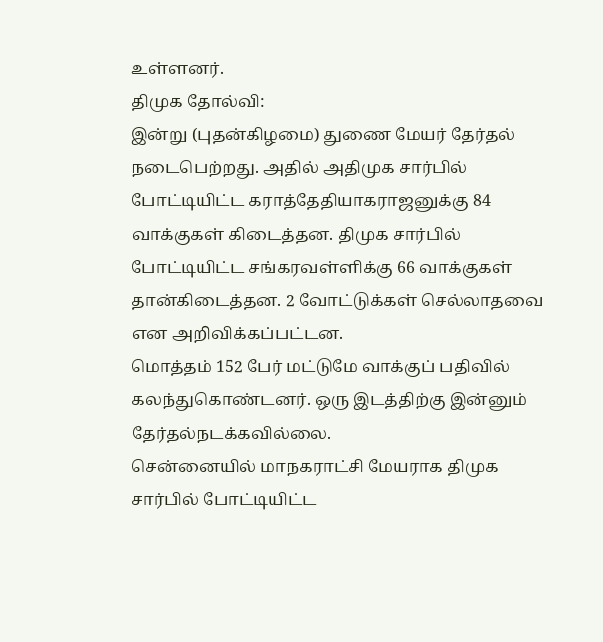உள்ளனர்.
திமுக தோல்வி:
இன்று (புதன்கிழமை) துணை மேயர் தேர்தல் நடைபெற்றது. அதில் அதிமுக சார்பில் போட்டியிட்ட கராத்தேதியாகராஜனுக்கு 84 வாக்குகள் கிடைத்தன. திமுக சார்பில் போட்டியிட்ட சங்கரவள்ளிக்கு 66 வாக்குகள் தான்கிடைத்தன. 2 வோட்டுக்கள் செல்லாதவை என அறிவிக்கப்பட்டன.
மொத்தம் 152 பேர் மட்டுமே வாக்குப் பதிவில் கலந்துகொண்டனர். ஒரு இடத்திற்கு இன்னும் தேர்தல்நடக்கவில்லை.
சென்னையில் மாநகராட்சி மேயராக திமுக சார்பில் போட்டியிட்ட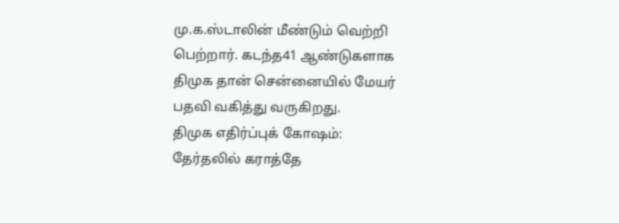மு.க.ஸ்டாலின் மீண்டும் வெற்றி பெற்றார். கடந்த41 ஆண்டுகளாக திமுக தான் சென்னையில் மேயர் பதவி வகித்து வருகிறது.
திமுக எதிர்ப்புக் கோஷம்:
தேர்தலில் கராத்தே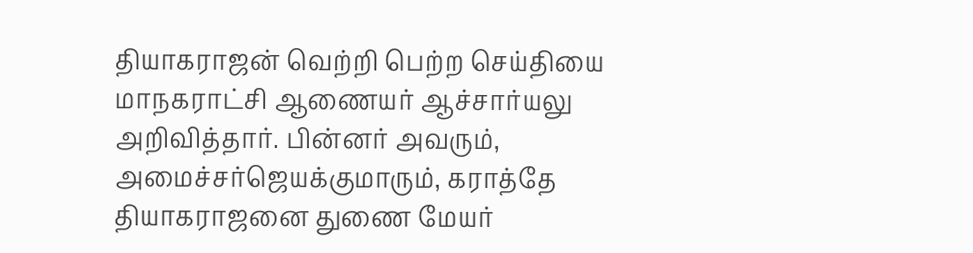தியாகராஜன் வெற்றி பெற்ற செய்தியை மாநகராட்சி ஆணையர் ஆச்சார்யலு அறிவித்தார். பின்னர் அவரும், அமைச்சர்ஜெயக்குமாரும், கராத்தே தியாகராஜனை துணை மேயர்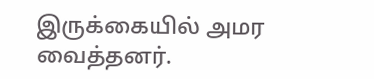இருக்கையில் அமர வைத்தனர்.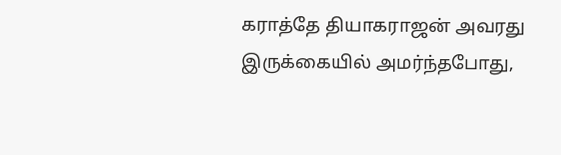கராத்தே தியாகராஜன் அவரது இருக்கையில் அமர்ந்தபோது,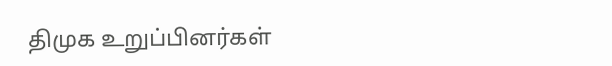திமுக உறுப்பினர்கள்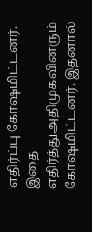எதிர்ப்பு கோஷமிட்டனர். இதை எதிர்த்துஅதிமுகவினரும் கோஷமிட்டனர். இதனால்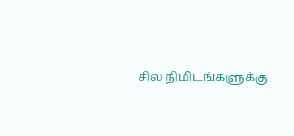சில நிமிடங்களுக்கு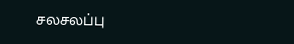சலசலப்பு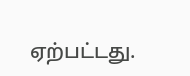ஏற்பட்டது.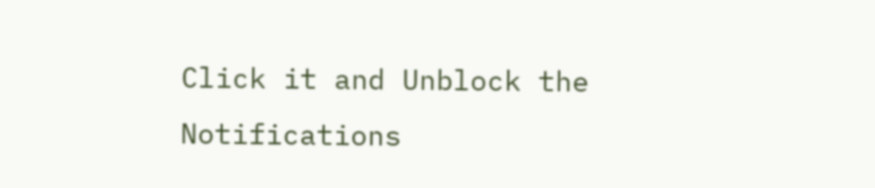Click it and Unblock the Notifications